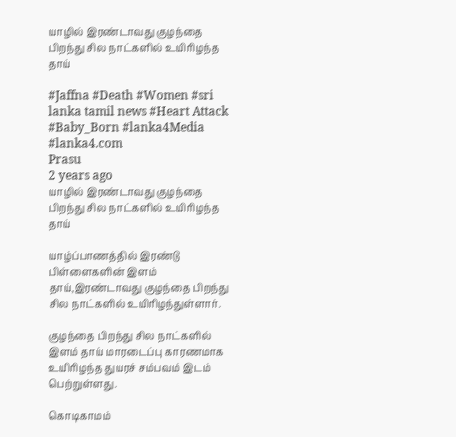யாழில் இரண்டாவது குழந்தை பிறந்து சில நாட்களில் உயிரிழந்த தாய்

#Jaffna #Death #Women #sri lanka tamil news #Heart Attack #Baby_Born #lanka4Media #lanka4.com
Prasu
2 years ago
யாழில் இரண்டாவது குழந்தை பிறந்து சில நாட்களில் உயிரிழந்த தாய்

யாழ்ப்பாணத்தில் இரண்டு பிள்ளைகளின் இளம் தாய்,இரண்டாவது குழந்தை பிறந்து சில நாட்களில் உயிரிழந்துள்ளார்.

குழந்தை பிறந்து சில நாட்களில் இளம் தாய் மாரடைப்பு காரணமாக உயிரிழந்த துயரச் சம்பவம் இடம் பெற்றுள்ளது.

கொடிகாமம்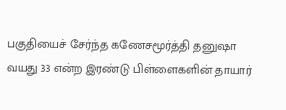பகுதியைச் சேர்ந்த கணேசமூர்த்தி தனுஷா வயது 33 என்ற இரண்டு பிள்ளைகளின் தாயார்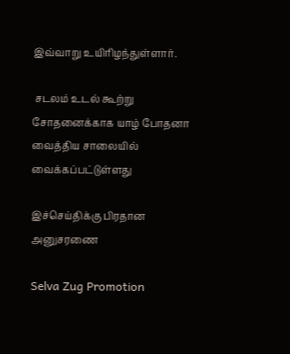இவ்வாறு உயிரிழந்துள்ளார்.

 சடலம் உடல் கூற்று சோதனைக்காக யாழ் போதனா வைத்திய சாலையில் வைக்கப்பட்டுள்ளது

இச்செய்திக்கு பிரதான அனுசரணை

Selva Zug Promotion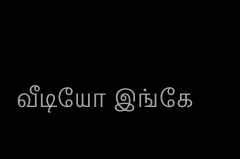வீடியோ இங்கே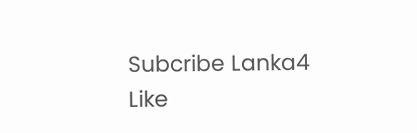Subcribe Lanka4
Like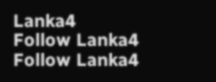Lanka4
Follow Lanka4
Follow Lanka4